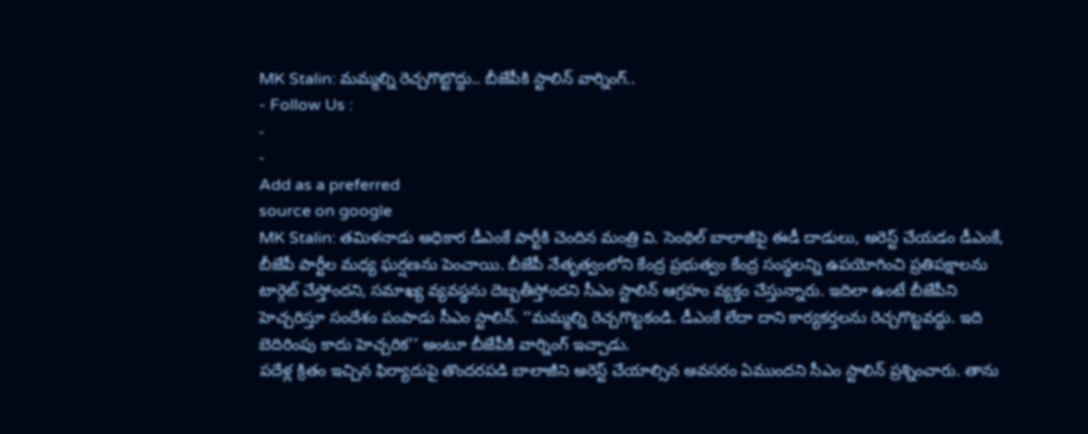MK Stalin: మమ్మల్ని రెచ్చగొట్టొద్దు.. బీజేపీకి స్టాలిన్ వార్నింగ్..
- Follow Us :
-
-
Add as a preferred
source on google
MK Stalin: తమిళనాడు అధికార డీఎంకే పార్టీకి చెందిన మంత్రి వి. సెంథిల్ బాలాజీపై ఈడీ దాడులు, అరెస్ట్ చేయడం డీఎంకే, బీజేపీ పార్టీల మధ్య ఘర్షణను పెంచాయి. బీజేపీ నేతృత్వంలోని కేంద్ర ప్రభుత్వం కేంద్ర సంస్థలన్ని ఉపయోగించి ప్రతిపక్షాలను టార్గెట్ చేస్తోందని, సమాఖ్య వ్యవస్థను దెబ్బతీస్తోందని సీఎం స్టాలిన్ ఆగ్రహం వ్యక్తం చేస్తున్నారు. ఇదిలా ఉంటే బీజేపీని హెచ్చరిస్తూ సందేశం పంపాడు సీఎం స్టాలిన్. ‘‘మమ్మల్ని రెచ్చగొట్టకండి. డీఎంకే లేదా దాని కార్యకర్తలను రెచ్చగొట్టవద్దు. ఇది బెదిరింపు కాదు హెచ్చరిక’’ అంటూ బీజేపీకి వార్నింగ్ ఇచ్చాడు.
పదేళ్ల క్రితం ఇచ్చిన ఫిర్యాదుపై తొందరపడి బాలాజీని అరెస్ట్ చేయాల్సిన అవసరం ఏముందని సీఎం స్టాలిన్ ప్రశ్నించారు. తాను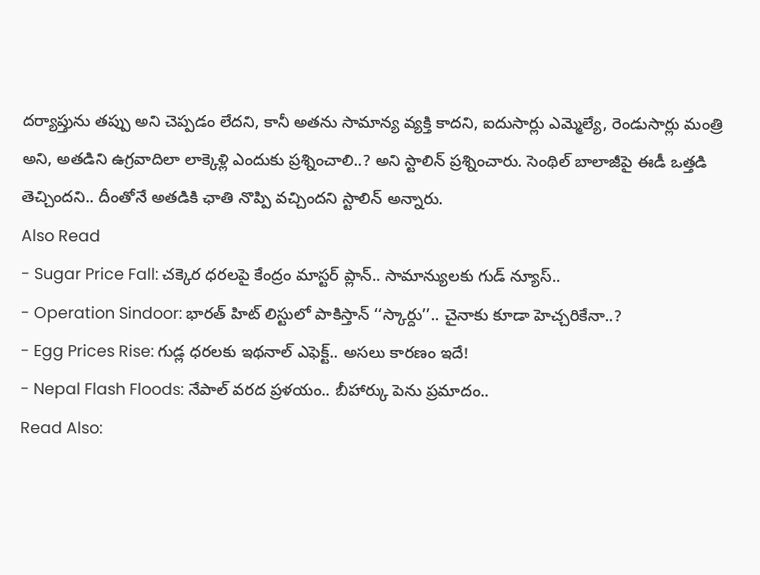దర్యాప్తును తప్పు అని చెప్పడం లేదని, కానీ అతను సామాన్య వ్యక్తి కాదని, ఐదుసార్లు ఎమ్మెల్యే, రెండుసార్లు మంత్రి అని, అతడిని ఉగ్రవాదిలా లాక్కెళ్లి ఎందుకు ప్రశ్నించాలి..? అని స్టాలిన్ ప్రశ్నించారు. సెంథిల్ బాలాజీపై ఈడీ ఒత్తడి తెచ్చిందని.. దీంతోనే అతడికి ఛాతి నొప్పి వచ్చిందని స్టాలిన్ అన్నారు.
Also Read
- Sugar Price Fall: చక్కెర ధరలపై కేంద్రం మాస్టర్ ప్లాన్.. సామాన్యులకు గుడ్ న్యూస్..
- Operation Sindoor: భారత్ హిట్ లిస్టులో పాకిస్తాన్ ‘‘స్కార్దు’’.. చైనాకు కూడా హెచ్చరికేనా..?
- Egg Prices Rise: గుడ్ల ధరలకు ఇథనాల్ ఎఫెక్ట్.. అసలు కారణం ఇదే!
- Nepal Flash Floods: నేపాల్ వరద ప్రళయం.. బీహార్కు పెను ప్రమాదం..
Read Also: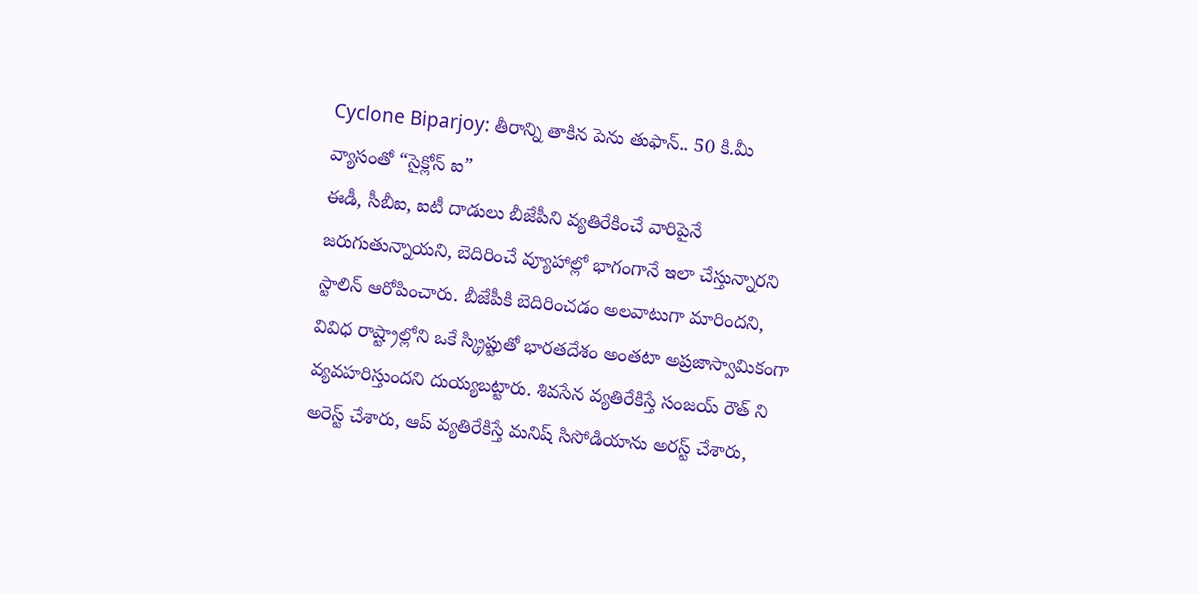Cyclone Biparjoy: తీరాన్ని తాకిన పెను తుఫాన్.. 50 కి.మీ వ్యాసంతో “సైక్లోన్ ఐ”
ఈడీ, సీబీఐ, ఐటీ దాడులు బీజేపీని వ్యతిరేకించే వారిపైనే జరుగుతున్నాయని, బెదిరించే వ్యూహాల్లో భాగంగానే ఇలా చేస్తున్నారని స్టాలిన్ ఆరోపించారు. బీజేపీకి బెదిరించడం అలవాటుగా మారిందని, వివిధ రాష్ట్రాల్లోని ఒకే స్క్రిప్టుతో భారతదేశం అంతటా అప్రజాస్వామికంగా వ్యవహరిస్తుందని దుయ్యబట్టారు. శివసేన వ్యతిరేకిస్తే సంజయ్ రౌత్ ని అరెస్ట్ చేశారు, ఆప్ వ్యతిరేకిస్తే మనిష్ సిసోడియాను అరస్ట్ చేశారు,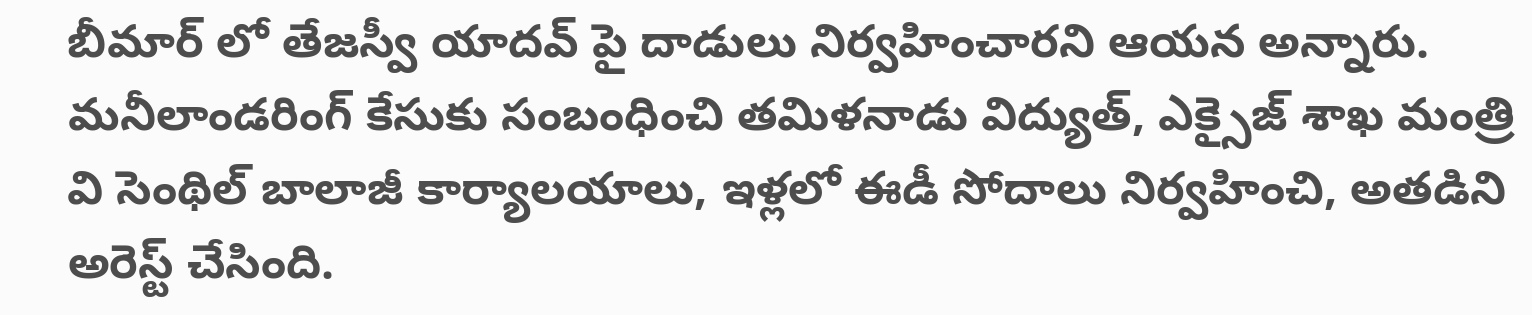బీమార్ లో తేజస్వీ యాదవ్ పై దాడులు నిర్వహించారని ఆయన అన్నారు.
మనీలాండరింగ్ కేసుకు సంబంధించి తమిళనాడు విద్యుత్, ఎక్సైజ్ శాఖ మంత్రి వి సెంథిల్ బాలాజీ కార్యాలయాలు, ఇళ్లలో ఈడీ సోదాలు నిర్వహించి, అతడిని అరెస్ట్ చేసింది.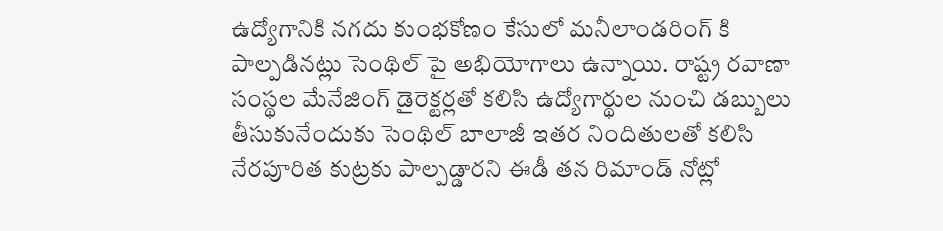ఉద్యోగానికి నగదు కుంభకోణం కేసులో మనీలాండరింగ్ కి పాల్పడినట్లు సెంథిల్ పై అభియోగాలు ఉన్నాయి. రాష్ట్ర రవాణా సంస్థల మేనేజింగ్ డైరెక్టర్లతో కలిసి ఉద్యోగార్థుల నుంచి డబ్బులు తీసుకునేందుకు సెంథిల్ బాలాజీ ఇతర నిందితులతో కలిసి నేరపూరిత కుట్రకు పాల్పడ్డారని ఈడీ తన రిమాండ్ నోట్లో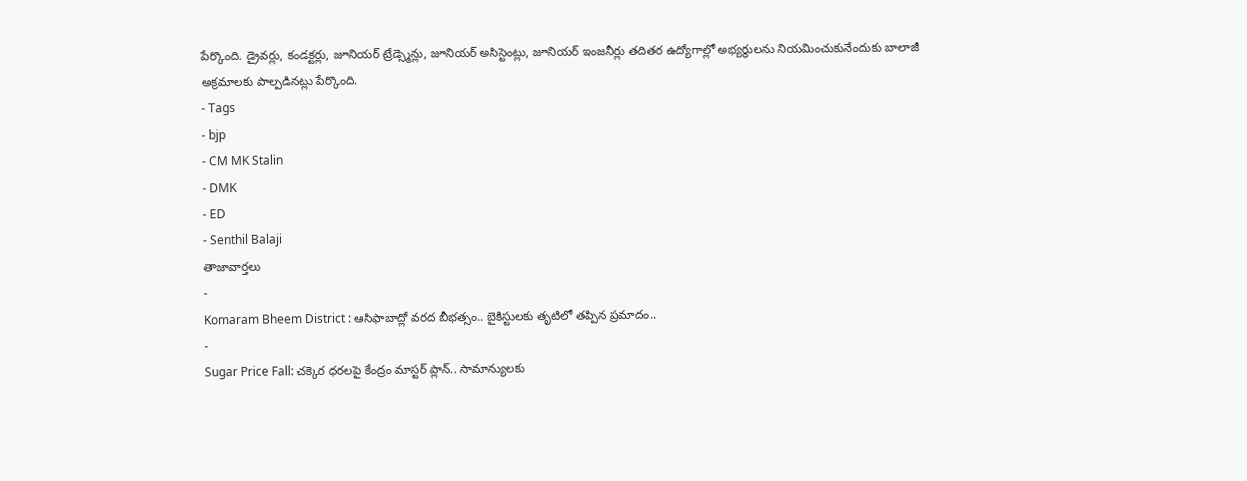పేర్కొంది. డ్రైవర్లు, కండక్టర్లు, జూనియర్ ట్రేడ్స్మెన్లు, జూనియర్ అసిస్టెంట్లు, జూనియర్ ఇంజనీర్లు తదితర ఉద్యోగాల్లో అభ్యర్థులను నియమించుకునేందుకు బాలాజీ అక్రమాలకు పాల్పడినట్లు పేర్కొంది.
- Tags
- bjp
- CM MK Stalin
- DMK
- ED
- Senthil Balaji
తాజావార్తలు
-
Komaram Bheem District : ఆసిఫాబాద్లో వరద బీభత్సం.. బైకిస్టులకు తృటిలో తప్పిన ప్రమాదం..
-
Sugar Price Fall: చక్కెర ధరలపై కేంద్రం మాస్టర్ ప్లాన్.. సామాన్యులకు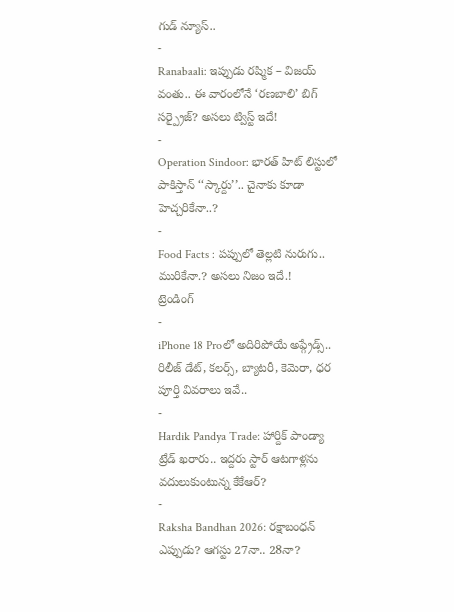గుడ్ న్యూస్..
-
Ranabaali: ఇప్పుడు రష్మిక – విజయ్ వంతు.. ఈ వారంలోనే ‘రణబాలి’ బిగ్ సర్ప్రైజ్? అసలు ట్విస్ట్ ఇదే!
-
Operation Sindoor: భారత్ హిట్ లిస్టులో పాకిస్తాన్ ‘‘స్కార్దు’’.. చైనాకు కూడా హెచ్చరికేనా..?
-
Food Facts : పప్పులో తెల్లటి నురుగు.. మురికేనా.? అసలు నిజం ఇదే.!
ట్రెండింగ్
-
iPhone 18 Proలో అదిరిపోయే అప్గ్రేడ్స్.. రిలీజ్ డేట్, కలర్స్, బ్యాటరీ, కెమెరా, ధర పూర్తి వివరాలు ఇవే..
-
Hardik Pandya Trade: హార్దిక్ పాండ్యా ట్రేడ్ ఖరారు.. ఇద్దరు స్టార్ ఆటగాళ్లను వదులుకుంటున్న కేకేఆర్?
-
Raksha Bandhan 2026: రక్షాబంధన్ ఎప్పుడు? ఆగస్టు 27నా.. 28నా?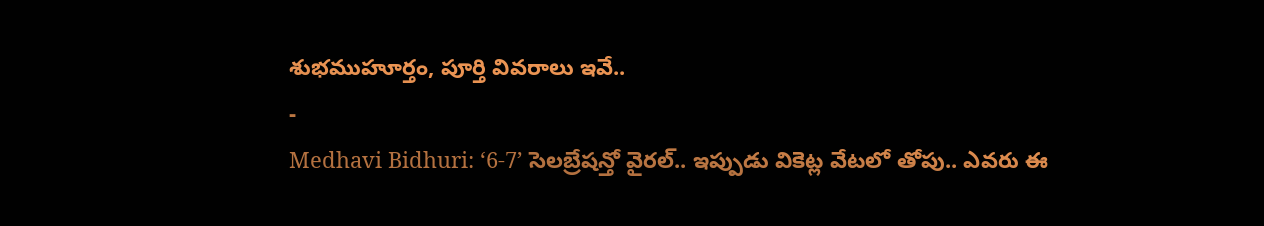శుభముహూర్తం, పూర్తి వివరాలు ఇవే..
-
Medhavi Bidhuri: ‘6-7’ సెలబ్రేషన్తో వైరల్.. ఇప్పుడు వికెట్ల వేటలో తోపు.. ఎవరు ఈ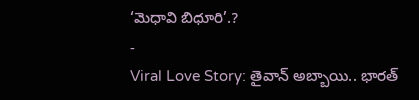‘మెధావి బిధూరి’.?
-
Viral Love Story: తైవాన్ అబ్బాయి.. భారత్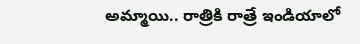అమ్మాయి.. రాత్రికి రాత్రే ఇండియాలో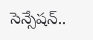సెన్సేషన్..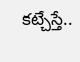కట్చేస్తే..